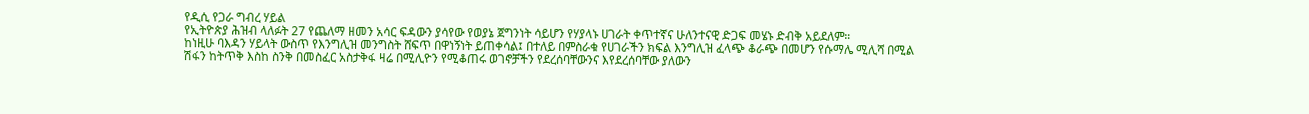የዲሲ የጋራ ግብረ ሃይል
የኢትዮጵያ ሕዝብ ላለፉት 27 የጨለማ ዘመን አሳር ፍዳውን ያሳየው የወያኔ ጀግንነት ሳይሆን የሃያላኑ ሀገራት ቀጥተኛና ሁለንተናዊ ድጋፍ መሄኑ ድብቅ አይደለም።
ከነዚሁ ባእዳን ሃይላት ውስጥ የእንግሊዝ መንግስት ሸፍጥ በዋነኝነት ይጠቀሳል፤ በተለይ በምስራቁ የሀገራችን ክፍል እንግሊዝ ፈላጭ ቆራጭ በመሆን የሱማሌ ሚሊሻ በሚል ሽፋን ከትጥቅ እስከ ስንቅ በመስፈር አስታቅፋ ዛሬ በሚሊዮን የሚቆጠሩ ወገኖቻችን የደረሰባቸውንና እየደረሰባቸው ያለውን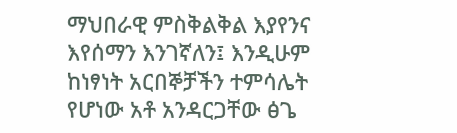ማህበራዊ ምስቅልቅል እያየንና እየሰማን እንገኛለን፤ እንዲሁም ከነፃነት አርበኞቻችን ተምሳሌት የሆነው አቶ አንዳርጋቸው ፅጌ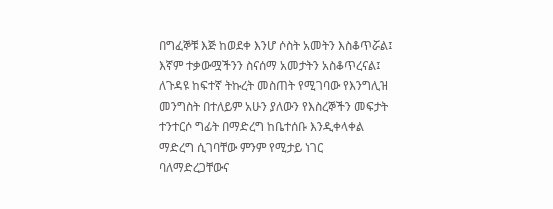በግፈኞቹ እጅ ከወደቀ እንሆ ሶስት አመትን እስቆጥሯል፤ እኛም ተቃውሟችንን ስናሰማ አመታትን አስቆጥረናል፤ ለጉዳዩ ከፍተኛ ትኩረት መስጠት የሚገባው የእንግሊዝ መንግስት በተለይም አሁን ያለውን የእስረኞችን መፍታት ተንተርሶ ግፊት በማድረግ ከቤተሰቡ እንዲቀላቀል ማድረግ ሲገባቸው ምንም የሚታይ ነገር ባለማድረጋቸውና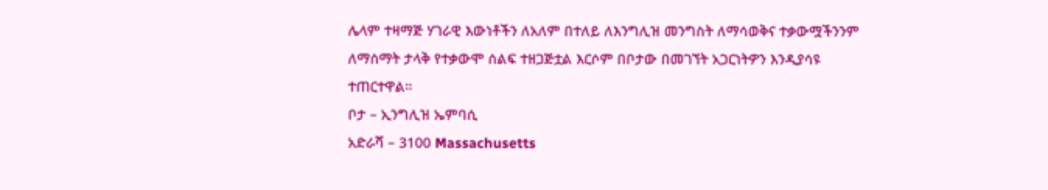ሌላም ተዛማጅ ሃገራዊ እውነቶችን ለአለም በተለይ ለእንግሊዝ መንግስት ለማሳወቅና ተቃውሟችንንም ለማሰማት ታላቅ የተቃውሞ ሰልፍ ተዘጋጅቷል እርሶም በቦታው በመገኘት አጋርነትዎን እንዲያሳዩ ተጠርተዋል።
ቦታ – ኢንግሊዝ ኤምባሲ
አድራሻ – 3100 Massachusetts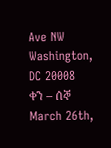Ave NW
Washington, DC 20008
ቀን – ሰኞ March 26th,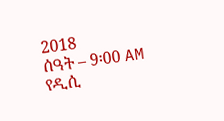2018
ሰዓት – 9፡00 AM
የዲሲ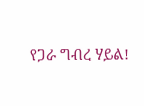የጋራ ግብረ ሃይል!